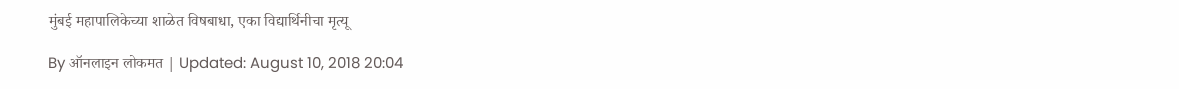मुंबई महापालिकेच्या शाळेत विषबाधा, एका विद्यार्थिनीचा मृत्यू

By ऑनलाइन लोकमत | Updated: August 10, 2018 20:04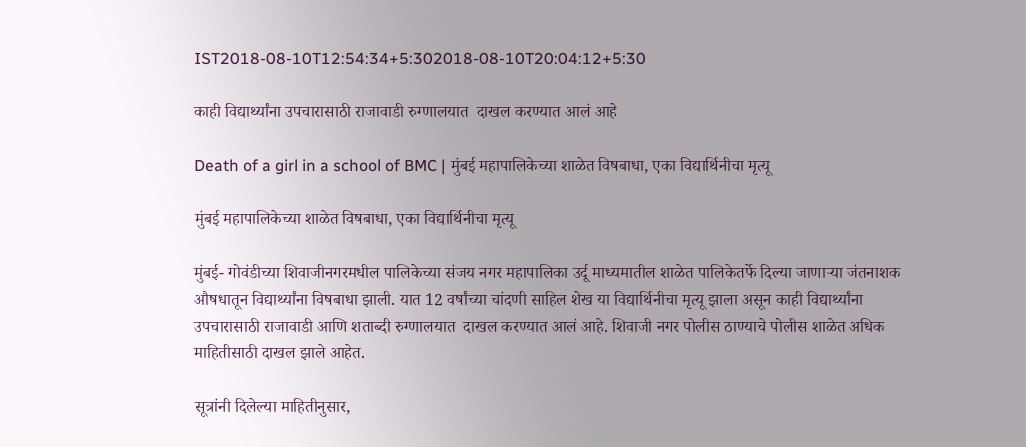IST2018-08-10T12:54:34+5:302018-08-10T20:04:12+5:30

काही विद्यार्थ्यांना उपचारासाठी राजावाडी रुग्णालयात  दाखल करण्यात आलं आहे

Death of a girl in a school of BMC | मुंबई महापालिकेच्या शाळेत विषबाधा, एका विद्यार्थिनीचा मृत्यू

मुंबई महापालिकेच्या शाळेत विषबाधा, एका विद्यार्थिनीचा मृत्यू

मुंबई- गोवंडीच्या शिवाजीनगरमधील पालिकेच्या संजय नगर महापालिका उर्दू माध्यमातील शाळेत पालिकेतर्फे दिल्या जाणाऱ्या जंतनाशक औषधातून विद्यार्थ्यांना विषबाधा झाली. यात 12 वर्षांच्या चांदणी साहिल शेख या विद्यार्थिनीचा मृत्यू झाला असून काही विद्यार्थ्यांना उपचारासाठी राजावाडी आणि शताब्दी रुग्णालयात  दाखल करण्यात आलं आहे. शिवाजी नगर पोलीस ठाण्याचे पोलीस शाळेत अधिक माहितीसाठी दाखल झाले आहेत.

सूत्रांनी दिलेल्या माहितीनुसार,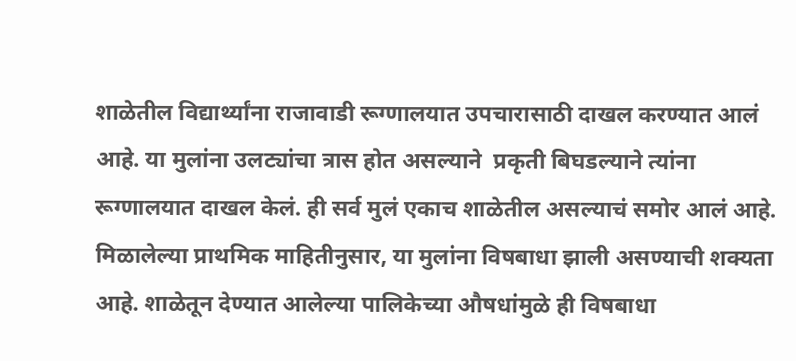शाळेतील विद्यार्थ्यांना राजावाडी रूग्णालयात उपचारासाठी दाखल करण्यात आलं आहे. या मुलांना उलट्यांचा त्रास होत असल्याने  प्रकृती बिघडल्याने त्यांना रूग्णालयात दाखल केलं. ही सर्व मुलं एकाच शाळेतील असल्याचं समोर आलं आहे. मिळालेल्या प्राथमिक माहितीनुसार, या मुलांना विषबाधा झाली असण्याची शक्यता आहे. शाळेतून देण्यात आलेल्या पालिकेच्या औषधांमुळे ही विषबाधा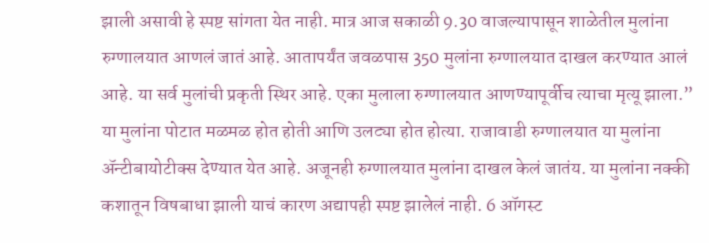झाली असावी हे स्पष्ट सांगता येत नाही. मात्र आज सकाळी 9.30 वाजल्यापासून शाळेतील मुलांना रुग्णालयात आणलं जातं आहे. आतापर्यंत जवळपास 350 मुलांना रुग्णालयात दाखल करण्यात आलं आहे. या सर्व मुलांची प्रकृती स्थिर आहे. एका मुलाला रुग्णालयात आणण्यापूर्वीच त्याचा मृत्यू झाला.” या मुलांना पोटात मळमळ होत होती आणि उलट्या होत होत्या. राजावाडी रुग्णालयात या मुलांना ॲन्टीबायोटीक्स देण्यात येत आहे. अजूनही रुग्णालयात मुलांना दाखल केलं जातंय. या मुलांना नक्की कशातून विषबाधा झाली याचं कारण अद्यापही स्पष्ट झालेलं नाही. 6 ऑगस्ट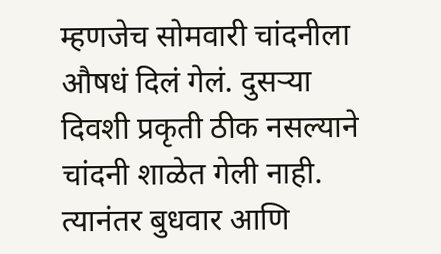म्हणजेच सोमवारी चांदनीला औषधं दिलं गेलं. दुसऱ्या दिवशी प्रकृती ठीक नसल्याने चांदनी शाळेत गेली नाही. त्यानंतर बुधवार आणि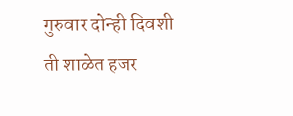गुरुवार दोन्ही दिवशी ती शाळेत हजर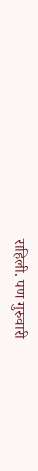राहिली. पण गुरुवारी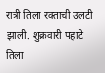रात्री तिला रक्ताची उलटी झाली. शुक्रवारी पहाटे तिला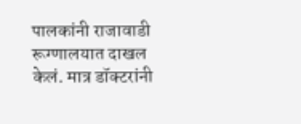पालकांनी राजावाडी रूग्णालयात दाखल केलं. मात्र डॉक्टरांनी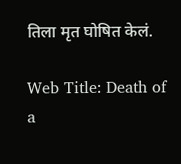तिला मृत घोषित केलं.

Web Title: Death of a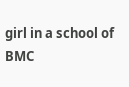girl in a school of BMC